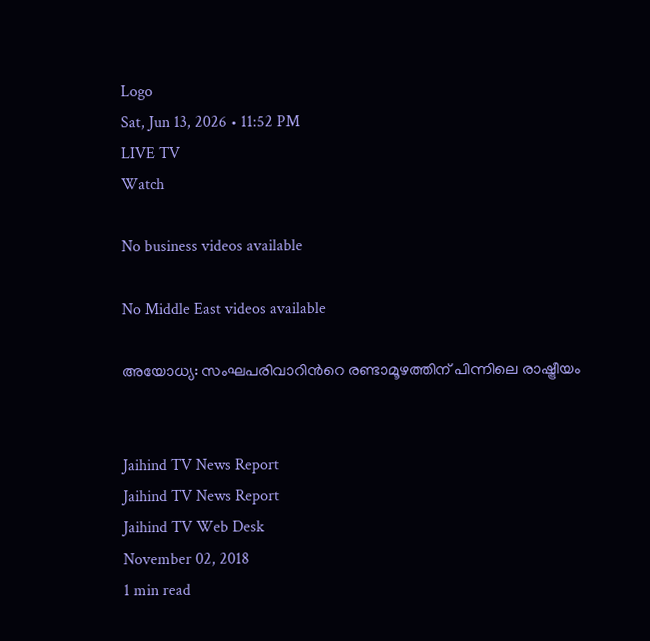Logo
Sat, Jun 13, 2026 • 11:52 PM
LIVE TV
Watch

No business videos available

No Middle East videos available

അയോധ്യ: സംഘപരിവാറിന്‍റെ രണ്ടാമൂഴത്തിന് പിന്നിലെ രാഷ്ട്രീയം


Jaihind TV News Report
Jaihind TV News Report
Jaihind TV Web Desk
November 02, 2018
1 min read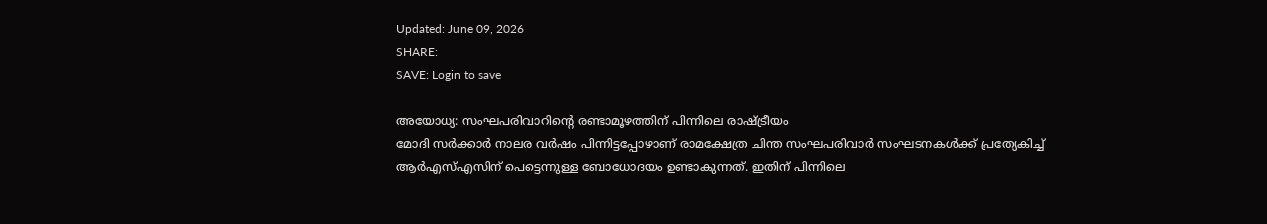Updated: June 09, 2026
SHARE:
SAVE: Login to save

അയോധ്യ: സംഘപരിവാറിന്‍റെ രണ്ടാമൂഴത്തിന് പിന്നിലെ രാഷ്ട്രീയം
മോദി സര്‍ക്കാര്‍ നാലര വര്‍ഷം പിന്നിട്ടപ്പോഴാണ് രാമക്ഷേത്ര ചിന്ത സംഘപരിവാര്‍ സംഘടനകള്‍ക്ക് പ്രത്യേകിച്ച് ആര്‍എസ്എസിന് പെട്ടെന്നുള്ള ബോധോദയം ഉണ്ടാകുന്നത്. ഇതിന് പിന്നിലെ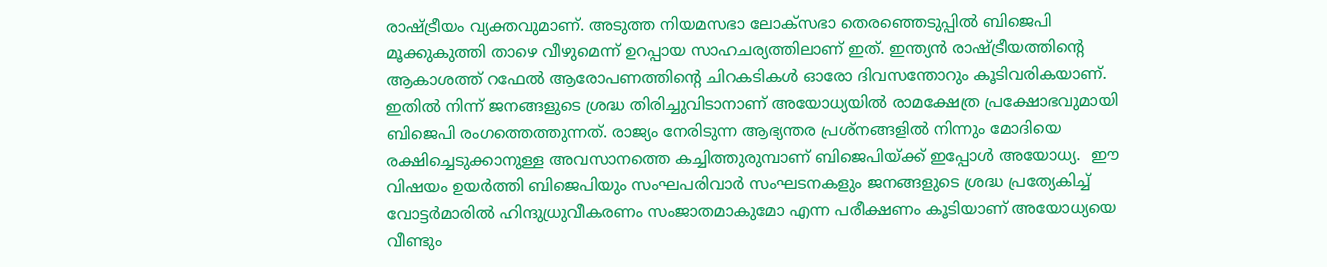രാഷ്ട്രീയം വ്യക്തവുമാണ്. അടുത്ത നിയമസഭാ ലോക്സഭാ തെരഞ്ഞെടുപ്പില്‍ ബിജെപി മൂക്കുകുത്തി താഴെ വീഴുമെന്ന് ഉറപ്പായ സാഹചര്യത്തിലാണ് ഇത്. ഇന്ത്യന്‍ രാഷ്ട്രീയത്തിന്‍റെ ആകാശത്ത് റഫേല്‍ ആരോപണത്തിന്‍റെ ചിറകടികള്‍ ഓരോ ദിവസന്തോറും കൂടിവരികയാണ്. ഇതില്‍ നിന്ന് ജനങ്ങളുടെ ശ്രദ്ധ തിരിച്ചുവിടാനാണ് അയോധ്യയില്‍ രാമക്ഷേത്ര പ്രക്ഷോഭവുമായി ബിജെപി രംഗത്തെത്തുന്നത്. രാജ്യം നേരിടുന്ന ആഭ്യന്തര പ്രശ്നങ്ങളില്‍ നിന്നും മോദിയെ രക്ഷിച്ചെടുക്കാനുള്ള അവസാനത്തെ കച്ചിത്തുരുമ്പാണ് ബിജെപിയ്ക്ക് ഇപ്പോള്‍ അയോധ്യ.  ഈ വിഷയം ഉയര്‍ത്തി ബിജെപിയും സംഘപരിവാര്‍ സംഘടനകളും ജനങ്ങളുടെ ശ്രദ്ധ പ്രത്യേകിച്ച് വോട്ടര്‍മാരില്‍ ഹിന്ദുധ്രുവീകരണം സംജാതമാകുമോ എന്ന പരീക്ഷണം കൂടിയാണ് അയോധ്യയെ വീണ്ടും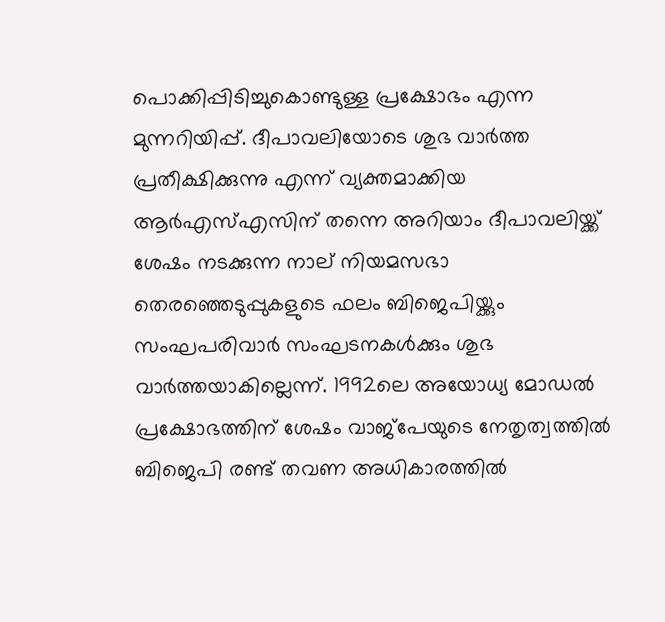പൊക്കിപ്പിടിച്ചുകൊണ്ടുള്ള പ്രക്ഷോഭം എന്ന മുന്നറിയിപ്പ്. ദീപാവലിയോടെ ശുഭ വാര്‍ത്ത പ്രതീക്ഷിക്കുന്നു എന്ന് വ്യക്തമാക്കിയ ആര്‍എസ്എസിന് തന്നെ അറിയാം ദീപാവലിയ്ക്ക് ശേഷം നടക്കുന്ന നാല് നിയമസഭാ തെരഞ്ഞെടുപ്പുകളുടെ ഫലം ബിജെപിയ്ക്കും സംഘപരിവാര്‍ സംഘടനകള്‍ക്കും ശുഭ വാര്‍ത്തയാകില്ലെന്ന്. 1992ലെ അയോധ്യ മോഡല്‍ പ്രക്ഷോഭത്തിന് ശേഷം വാജ്പേയുടെ നേതൃത്വത്തില്‍  ബിജെപി രണ്ട് തവണ അധികാരത്തില്‍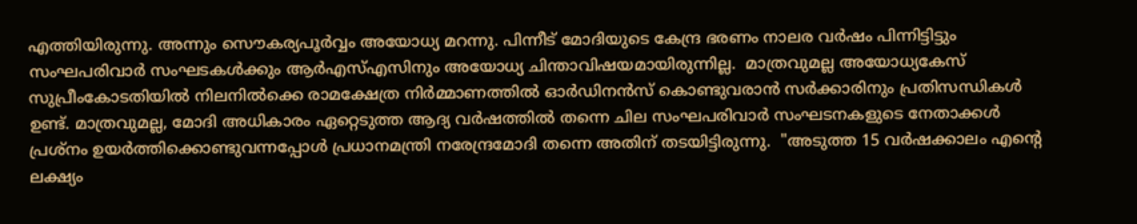എത്തിയിരുന്നു. അന്നും സൌകര്യപൂര്‍വ്വം അയോധ്യ മറന്നു. പിന്നീട് മോദിയുടെ കേന്ദ്ര ഭരണം നാലര വര്‍ഷം പിന്നിട്ടിട്ടും സംഘപരിവാര്‍ സംഘടകള്‍ക്കും ആര്‍എസ്എസിനും അയോധ്യ ചിന്താവിഷയമായിരുന്നില്ല.  മാത്രവുമല്ല അയോധ്യകേസ് സുപ്രീംകോടതിയില്‍ നിലനില്‍ക്കെ രാമക്ഷേത്ര നിര്‍മ്മാണത്തില്‍ ഓര്‍ഡിനന്‍സ് കൊണ്ടുവരാന്‍ സര്‍ക്കാരിനും പ്രതിസന്ധികള്‍ ഉണ്ട്. മാത്രവുമല്ല, മോദി അധികാരം ഏറ്റെടുത്ത ആദ്യ വര്‍ഷത്തില്‍ തന്നെ ചില സംഘപരിവാര്‍ സംഘടനകളുടെ നേതാക്കള്‍ പ്രശ്നം ഉയര്‍ത്തിക്കൊണ്ടുവന്നപ്പോള്‍ പ്രധാനമന്ത്രി നരേന്ദ്രമോദി തന്നെ അതിന് തടയിട്ടിരുന്നു.  "അടുത്ത 15 വര്‍ഷക്കാലം എന്‍റെ ലക്ഷ്യം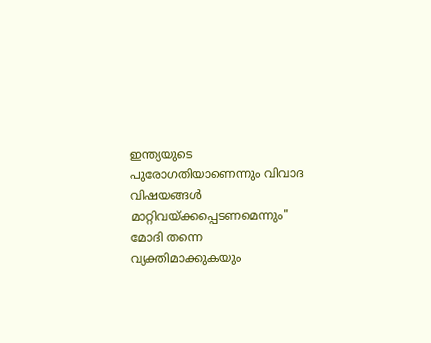ഇന്ത്യയുടെ പുരോഗതിയാണെന്നും വിവാദ വിഷയങ്ങള്‍ മാറ്റിവയ്ക്കപ്പെടണമെന്നും"  മോദി തന്നെ വ്യക്തിമാക്കുകയും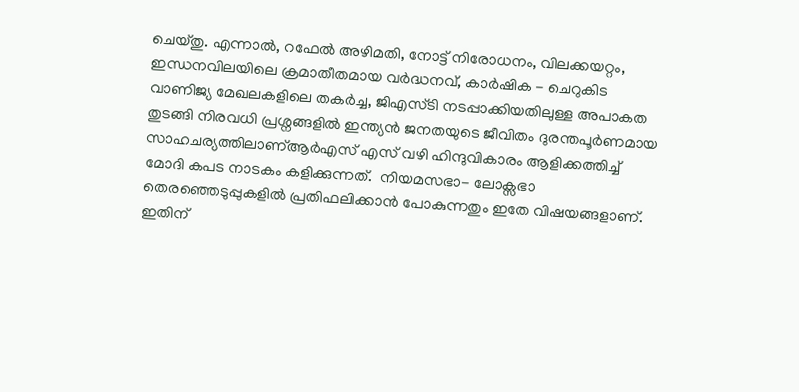ചെയ്തു. എന്നാല്‍, റഫേല്‍ അഴിമതി, നോട്ട് നിരോധനം, വിലക്കയറ്റം, ഇന്ധനവിലയിലെ ക്രമാതീതമായ വര്‍ദ്ധനവ്, കാര്‍ഷിക - ചെറുകിട വാണിജ്യ മേഖലകളിലെ തകര്‍ച്ച, ജിഎസ്ടി നടപ്പാക്കിയതിലുള്ള അപാകത തുടങ്ങി നിരവധി പ്രശ്നങ്ങളില്‍ ഇന്ത്യന്‍ ജനതയുടെ ജീവിതം ദുരന്തപൂര്‍ണമായ സാഹചര്യത്തിലാണ്ആര്‍എസ് എസ് വഴി ഹിന്ദുവികാരം ആളിക്കത്തിച്ച് മോദി കപട നാടകം കളിക്കുന്നത്.  നിയമസഭാ- ലോക്സഭാ തെരഞ്ഞെടുപ്പുകളില്‍ പ്രതിഫലിക്കാന്‍ പോകുന്നതും ഇതേ വിഷയങ്ങളാണ്. ഇതിന്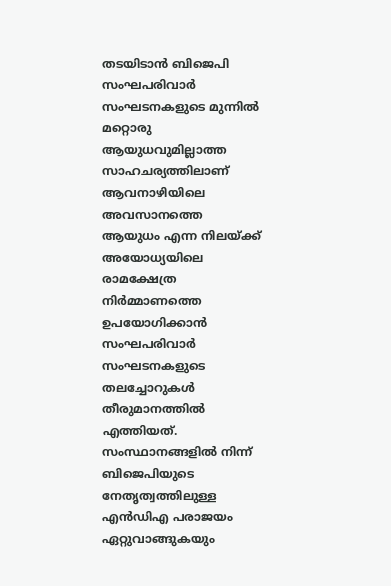തടയിടാന്‍ ബിജെപി സംഘപരിവാര്‍ സംഘടനകളുടെ മുന്നില്‍ മറ്റൊരു ആയുധവുമില്ലാത്ത സാഹചര്യത്തിലാണ് ആവനാഴിയിലെ അവസാനത്തെ ആയുധം എന്ന നിലയ്ക്ക് അയോധ്യയിലെ രാമക്ഷേത്ര നിര്‍മ്മാണത്തെ ഉപയോഗിക്കാന്‍ സംഘപരിവാര്‍ സംഘടനകളുടെ തലച്ചോറുകള്‍ തീരുമാനത്തില്‍ എത്തിയത്. സംസ്ഥാനങ്ങളില്‍ നിന്ന് ബിജെപിയുടെ നേതൃത്വത്തിലുള്ള എന്‍ഡിഎ പരാജയം  ഏറ്റുവാങ്ങുകയും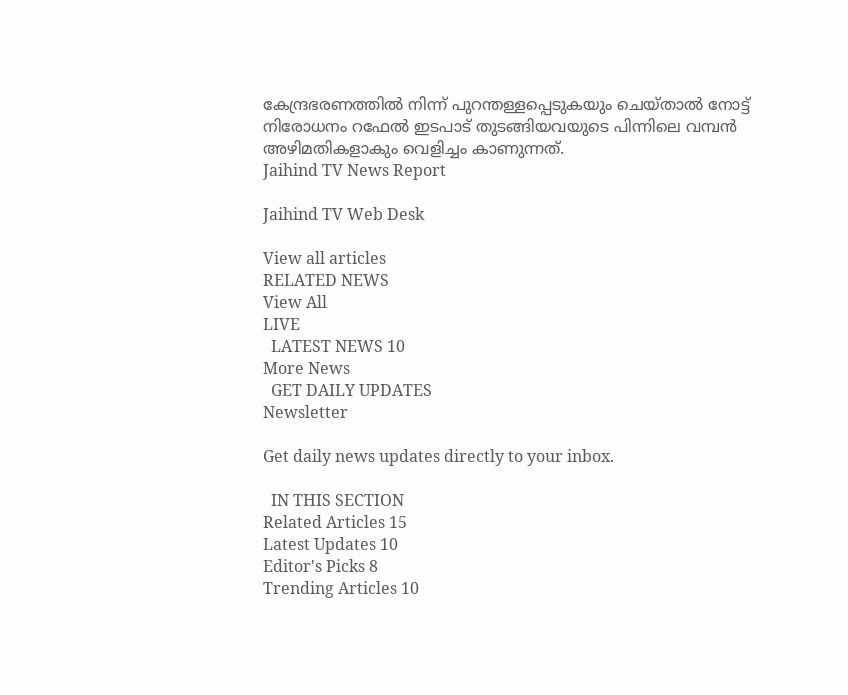കേന്ദ്രഭരണത്തില്‍ നിന്ന് പുറന്തള്ളപ്പെടുകയും ചെയ്താല്‍ നോട്ട് നിരോധനം റഫേല്‍ ഇടപാട് തുടങ്ങിയവയുടെ പിന്നിലെ വമ്പന്‍ അഴിമതികളാകും വെളിച്ചം കാണുന്നത്.
Jaihind TV News Report

Jaihind TV Web Desk

View all articles
RELATED NEWS
View All
LIVE
  LATEST NEWS 10
More News
  GET DAILY UPDATES
Newsletter

Get daily news updates directly to your inbox.

  IN THIS SECTION
Related Articles 15
Latest Updates 10
Editor's Picks 8
Trending Articles 10